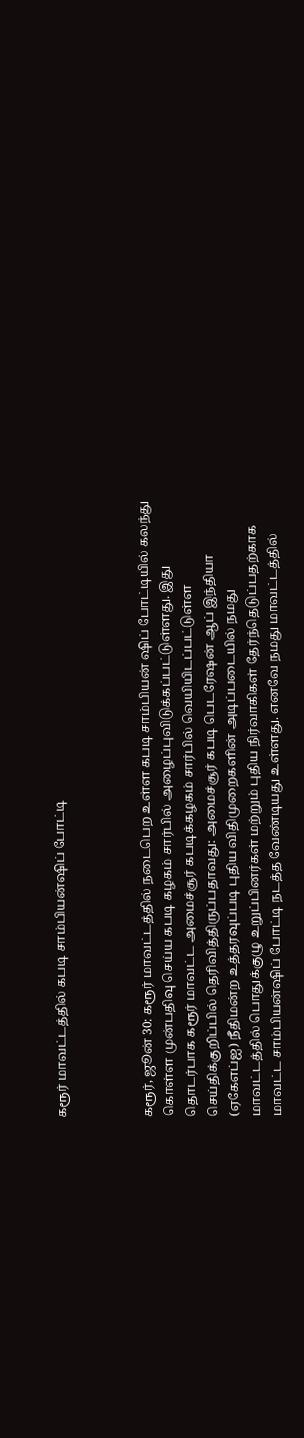கரூர் மாவட்டத்தில் கபடி சாம்பியன்ஷிப் போட்டி



கரூர், ஜூன் 30: கரூர் மாவட்டத்தில் நடைபெற உள்ள கபடி சாம்பியன் ஷிப் போட்டியில் கலந்து கொள்ள முன்பதிவு செய்ய கபடி கழகம் சார்பில் அழைப்புவிடுக்கப்பட்டுள்ளது. இது தொடர்பாக கரூர் மாவட்ட அமைச்சூர் கபடிக்கழகம் சார்பில் வெயியிடப்பட்டுள்ள செய்திக்குறிப்பில் தெரிவித்திருப்பதாவது: அமைச்சூர் கபடி பெடரேஷன் ஆப் இந்தியா (ஏகேஎப்ஐ) நீதிமன்ற உத்தரவுப்படி புதிய விதிமுறைகளின் அடிப்படையில் நமது மாவட்டத்தில் பொதுக்குழு உறுப்பினர்கள் மற்றும் புதிய நிர்வாகிகள் தேர்ந்தெடுப்பதற்காக மாவட்ட சாம்பியன்ஷிப் போட்டி நடத்த வேண்டியது உள்ளது. எனவே நமது மாவட்டத்தில்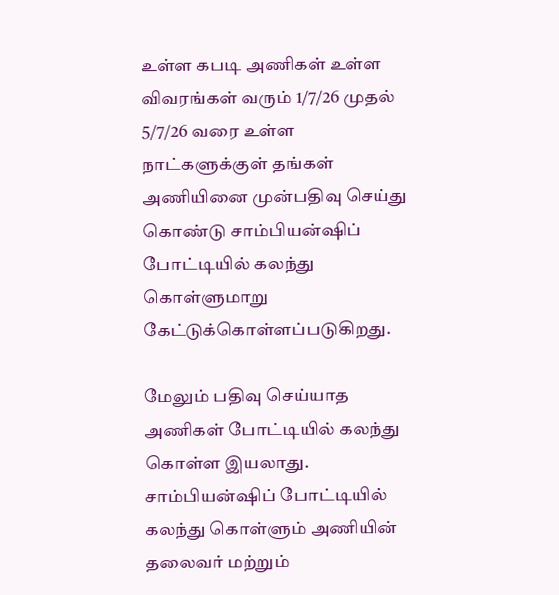உள்ள கபடி அணிகள் உள்ள விவரங்கள் வரும் 1/7/26 முதல் 5/7/26 வரை உள்ள நாட்களுக்குள் தங்கள் அணியினை முன்பதிவு செய்து கொண்டு சாம்பியன்ஷிப் போட்டியில் கலந்து கொள்ளுமாறு கேட்டுக்கொள்ளப்படுகிறது.

மேலும் பதிவு செய்யாத அணிகள் போட்டியில் கலந்து கொள்ள இயலாது. சாம்பியன்ஷிப் போட்டியில் கலந்து கொள்ளும் அணியின் தலைவர் மற்றும்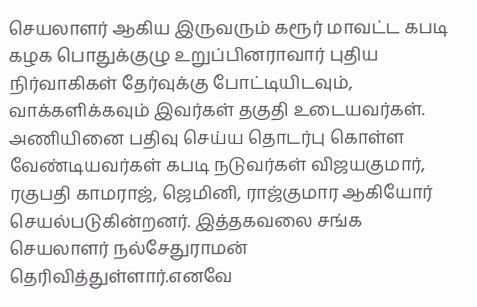செயலாளர் ஆகிய இருவரும் கரூர் மாவட்ட கபடி கழக பொதுக்குழு உறுப்பினராவார் புதிய நிர்வாகிகள் தேர்வுக்கு போட்டியிடவும், வாக்களிக்கவும் இவர்கள் தகுதி உடையவர்கள். அணியினை பதிவு செய்ய தொடர்பு கொள்ள வேண்டியவர்கள் கபடி நடுவர்கள் விஜயகுமார், ரகுபதி காமராஜ், ஜெமினி, ராஜ்குமார ஆகியோர் செயல்படுகின்றனர். இத்தகவலை சங்க செயலாளர் நல்சேதுராமன் தெரிவித்துள்ளார்.எனவே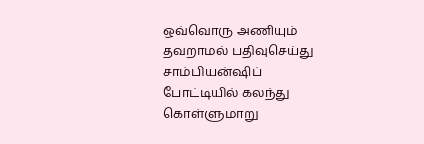ஒவ்வொரு அணியும் தவறாமல் பதிவுசெய்து சாம்பியன்ஷிப் போட்டியில் கலந்து கொள்ளுமாறு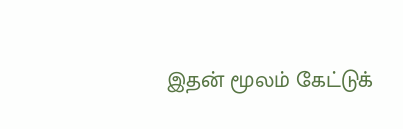இதன் மூலம் கேட்டுக்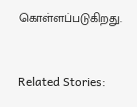கொள்ளப்படுகிறது.



Related Stories: